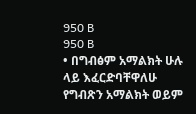950 B
950 B
• በግብፅም አማልክት ሁሉ ላይ እፈርድባቸዋለሁ
የግብጽን አማልክት ወይም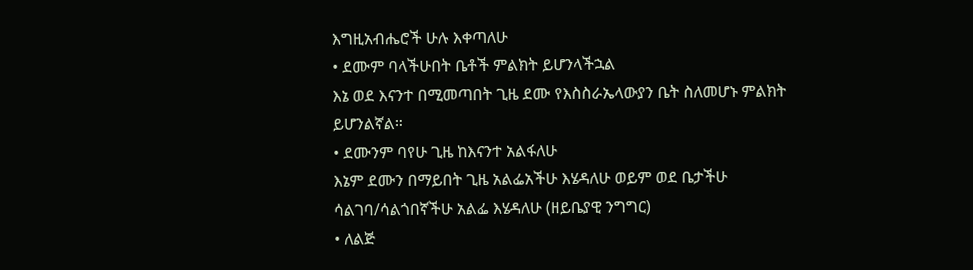እግዚአብሔሮች ሁሉ እቀጣለሁ
• ደሙም ባላችሁበት ቤቶች ምልክት ይሆንላችኋል
እኔ ወደ እናንተ በሚመጣበት ጊዜ ደሙ የእስስራኤላውያን ቤት ስለመሆኑ ምልክት ይሆንልኛል።
• ደሙንም ባየሁ ጊዜ ከእናንተ አልፋለሁ
እኔም ደሙን በማይበት ጊዜ አልፌአችሁ እሄዳለሁ ወይም ወደ ቤታችሁ ሳልገባ/ሳልጎበኛችሁ አልፌ እሄዳለሁ (ዘይቤያዊ ንግግር)
• ለልጅ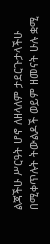ልጃችሁ ሥርዓት ሆኖ ለዘላለም ታደርጉታላችሁ
በሚቀጥሉት ትውልዶች ወይም ዘመናት ሁሉ ቋሚ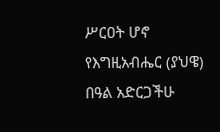ሥርዐት ሆኖ የእግዚአብሔር (ያህዌ) በዓል አድርጋችሁ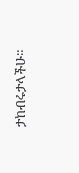ታከብሩታላችሁ።